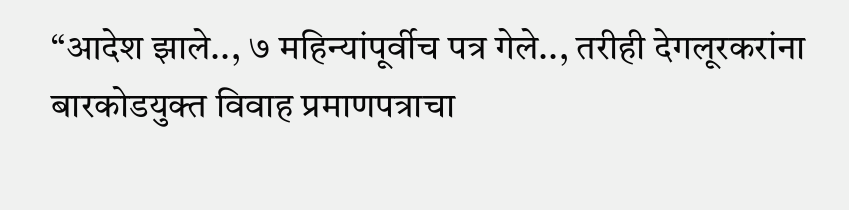“आदेश झाले.., ७ महिन्यांपूर्वीच पत्र गेले.., तरीही देगलूरकरांना बारकोडयुक्त विवाह प्रमाणपत्राचा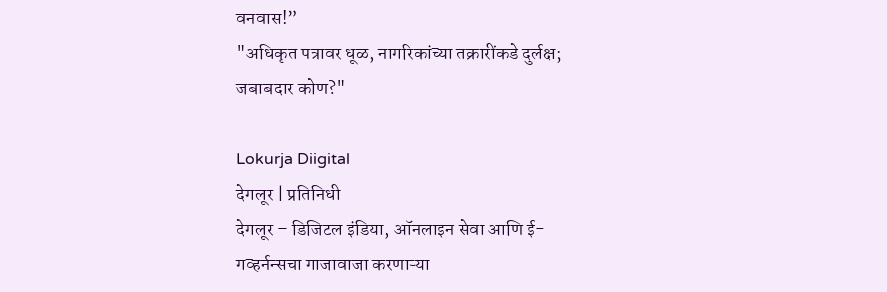वनवास!”
"अधिकृत पत्रावर धूळ, नागरिकांच्या तक्रारींकडे दुर्लक्ष; जबाबदार कोण?"

Lokurja Diigital
देगलूर | प्रतिनिधी
देगलूर – डिजिटल इंडिया, ऑनलाइन सेवा आणि ई-गव्हर्नन्सचा गाजावाजा करणाऱ्या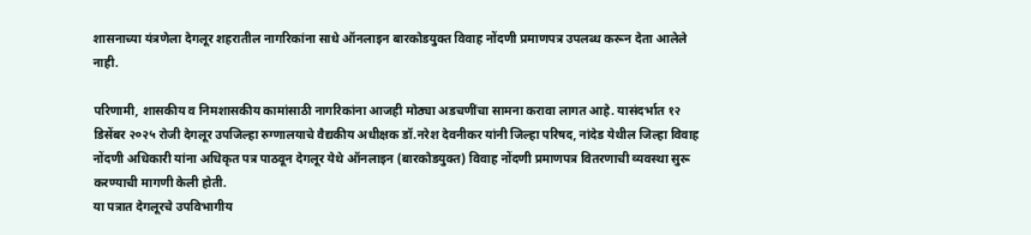शासनाच्या यंत्रणेला देगलूर शहरातील नागरिकांना साधे ऑनलाइन बारकोडयुक्त विवाह नोंदणी प्रमाणपत्र उपलब्ध करून देता आलेले नाही.

परिणामी, शासकीय व निमशासकीय कामांसाठी नागरिकांना आजही मोठ्या अडचणींचा सामना करावा लागत आहे. यासंदर्भात १२ डिसेंबर २०२५ रोजी देगलूर उपजिल्हा रुग्णालयाचे वैद्यकीय अधीक्षक डॉ.नरेश देवनीकर यांनी जिल्हा परिषद, नांदेड येथील जिल्हा विवाह नोंदणी अधिकारी यांना अधिकृत पत्र पाठवून देगलूर येथे ऑनलाइन (बारकोडयुक्त) विवाह नोंदणी प्रमाणपत्र वितरणाची व्यवस्था सुरू करण्याची मागणी केली होती.
या पत्रात देगलूरचे उपविभागीय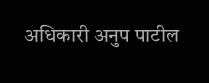अधिकारी अनुप पाटील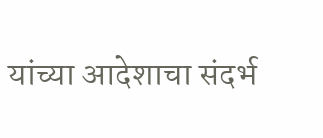यांच्या आदेशाचा संदर्भ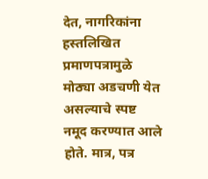देत, नागरिकांना हस्तलिखित प्रमाणपत्रामुळे मोठ्या अडचणी येत असल्याचे स्पष्ट नमूद करण्यात आले होते. मात्र, पत्र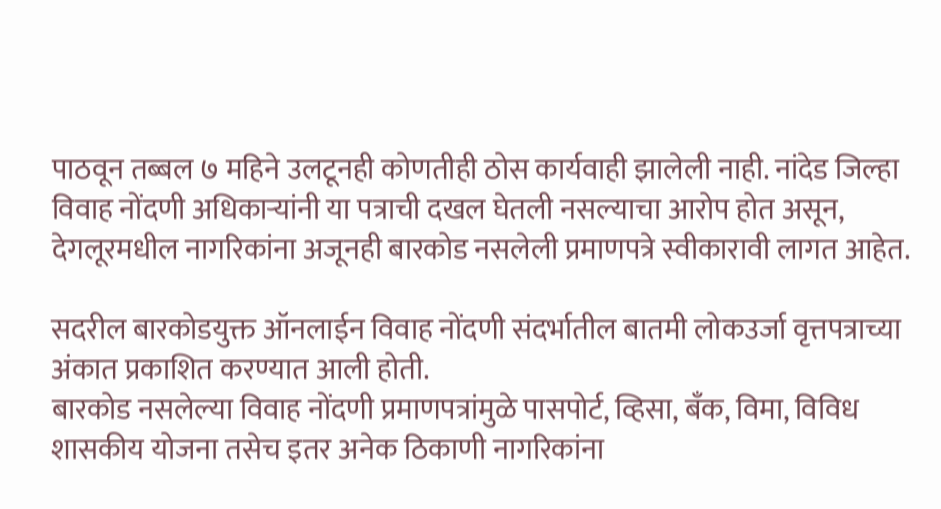पाठवून तब्बल ७ महिने उलटूनही कोणतीही ठोस कार्यवाही झालेली नाही. नांदेड जिल्हा विवाह नोंदणी अधिकाऱ्यांनी या पत्राची दखल घेतली नसल्याचा आरोप होत असून, देगलूरमधील नागरिकांना अजूनही बारकोड नसलेली प्रमाणपत्रे स्वीकारावी लागत आहेत.

सदरील बारकोडयुक्त ऑनलाईन विवाह नोंदणी संदर्भातील बातमी लोकउर्जा वृत्तपत्राच्या अंकात प्रकाशित करण्यात आली होती.
बारकोड नसलेल्या विवाह नोंदणी प्रमाणपत्रांमुळे पासपोर्ट, व्हिसा, बँक, विमा, विविध शासकीय योजना तसेच इतर अनेक ठिकाणी नागरिकांना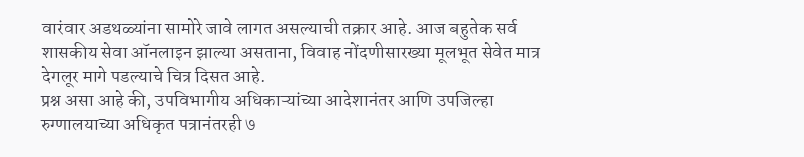वारंवार अडथळ्यांना सामोरे जावे लागत असल्याची तक्रार आहे. आज बहुतेक सर्व शासकीय सेवा ऑनलाइन झाल्या असताना, विवाह नोंदणीसारख्या मूलभूत सेवेत मात्र देगलूर मागे पडल्याचे चित्र दिसत आहे.
प्रश्न असा आहे की, उपविभागीय अधिकाऱ्यांच्या आदेशानंतर आणि उपजिल्हा रुग्णालयाच्या अधिकृत पत्रानंतरही ७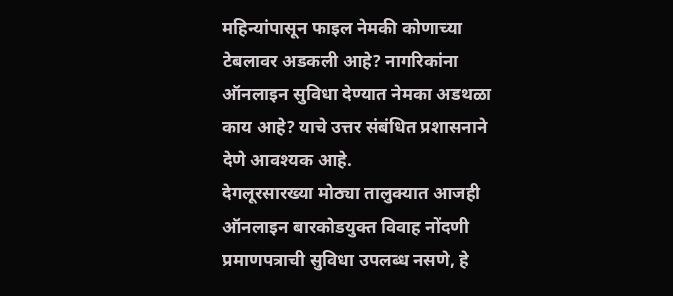महिन्यांपासून फाइल नेमकी कोणाच्या टेबलावर अडकली आहे? नागरिकांना ऑनलाइन सुविधा देण्यात नेमका अडथळा काय आहे? याचे उत्तर संबंधित प्रशासनाने देणे आवश्यक आहे.
देगलूरसारख्या मोठ्या तालुक्यात आजही ऑनलाइन बारकोडयुक्त विवाह नोंदणी प्रमाणपत्राची सुविधा उपलब्ध नसणे, हे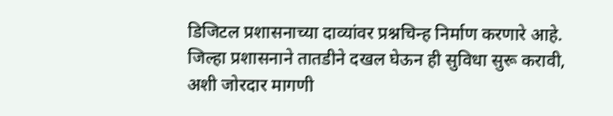डिजिटल प्रशासनाच्या दाव्यांवर प्रश्नचिन्ह निर्माण करणारे आहे. जिल्हा प्रशासनाने तातडीने दखल घेऊन ही सुविधा सुरू करावी, अशी जोरदार मागणी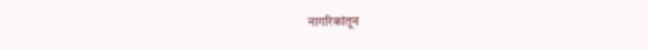नागरिकांतून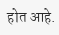होत आहे.